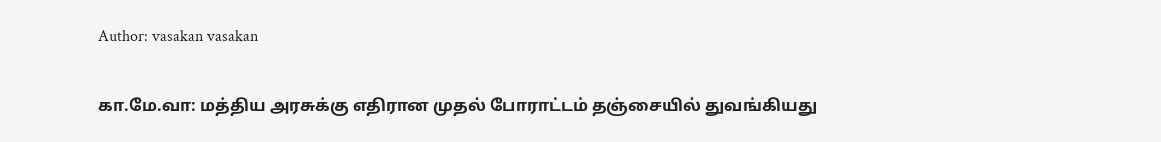Author: vasakan vasakan

கா.மே.வா: மத்திய அரசுக்கு எதிரான முதல் போராட்டம் தஞ்சையில் துவங்கியது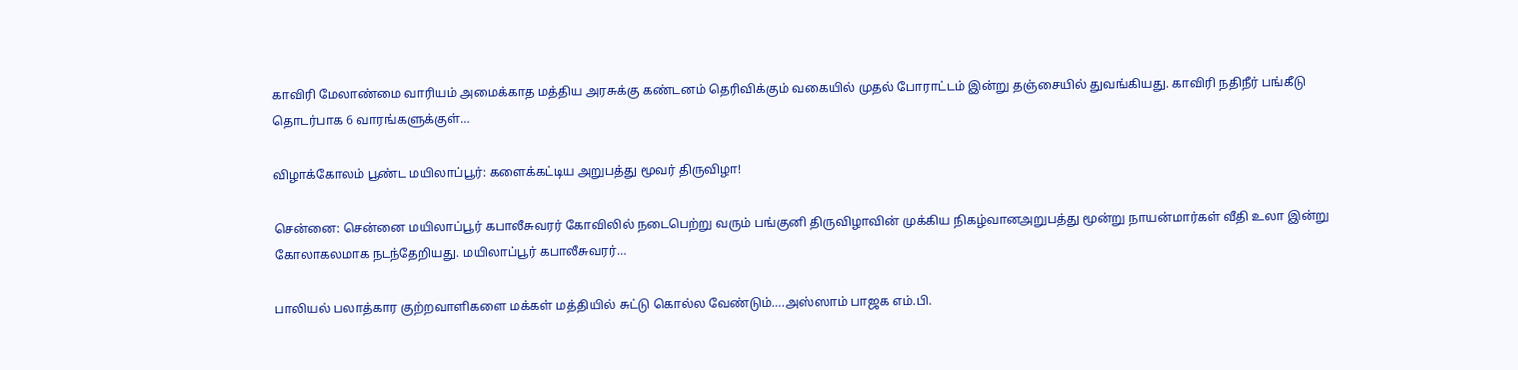காவிரி மேலாண்மை வாரியம் அமைக்காத மத்திய அரசுக்கு கண்டனம் தெரிவிக்கும் வகையில் முதல் போராட்டம் இன்று தஞ்சையில் துவங்கியது. காவிரி நதிநீர் பங்கீடு தொடர்பாக 6 வாரங்களுக்குள்…

விழாக்கோலம் பூண்ட மயிலாப்பூர்: களைக்கட்டிய அறுபத்து மூவர் திருவிழா!

சென்னை: சென்னை மயிலாப்பூர் கபாலீசுவரர் கோவிலில் நடைபெற்று வரும் பங்குனி திருவிழாவின் முக்கிய நிகழ்வானஅறுபத்து மூன்று நாயன்மார்கள் வீதி உலா இன்று கோலாகலமாக நடந்தேறியது. மயிலாப்பூர் கபாலீசுவரர்…

பாலியல் பலாத்கார குற்றவாளிகளை மக்கள் மத்தியில் சுட்டு கொல்ல வேண்டும்….அஸ்ஸாம் பாஜக எம்.பி.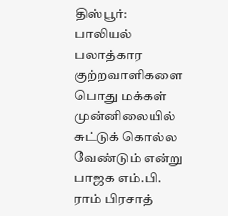திஸ்பூர்: பாலியல் பலாத்கார குற்றவாளிகளை பொது மக்கள் முன்னிலையில் சுட்டுக் கொல்ல வேண்டும் என்று பாஜக எம்.பி. ராம் பிரசாத்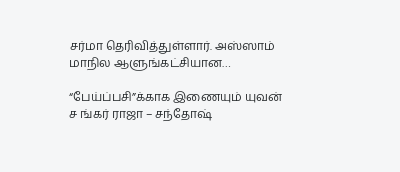சர்மா தெரிவித்துள்ளார். அஸ்ஸாம் மாநில ஆளுங்கட்சியான…

“பேய்ப்பசி”க்காக இணையும் யுவன் ச ங்கர் ராஜா – சந்தோஷ்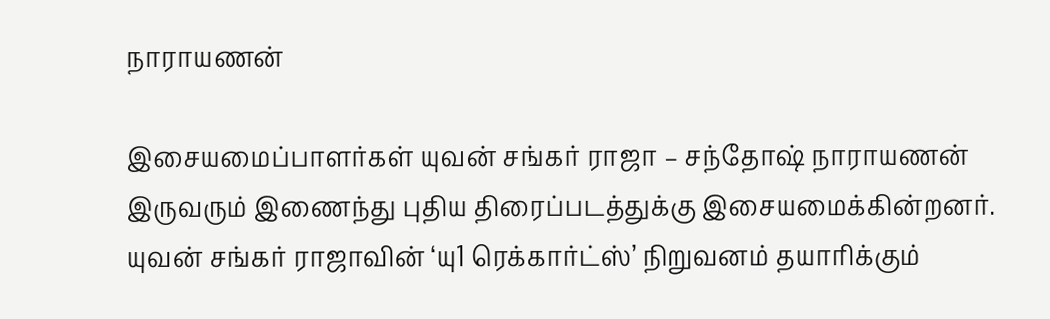நாராயணன்

இசையமைப்பாளர்கள் யுவன் சங்கர் ராஜா – சந்தோஷ் நாராயணன் இருவரும் இணைந்து புதிய திரைப்படத்துக்கு இசையமைக்கின்றனர். யுவன் சங்கர் ராஜாவின் ‘யு1 ரெக்கார்ட்ஸ்’ நிறுவனம் தயாரிக்கும்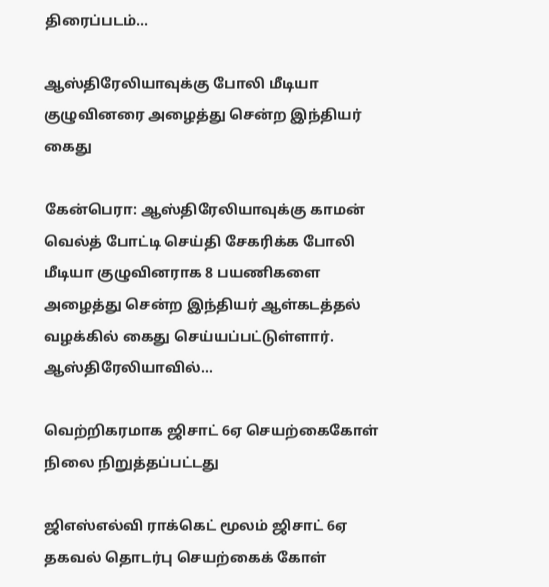திரைப்படம்…

ஆஸ்திரேலியாவுக்கு போலி மீடியா குழுவினரை அழைத்து சென்ற இந்தியர் கைது

கேன்பெரா: ஆஸ்திரேலியாவுக்கு காமன் வெல்த் போட்டி செய்தி சேகரிக்க போலி மீடியா குழுவினராக 8 பயணிகளை அழைத்து சென்ற இந்தியர் ஆள்கடத்தல் வழக்கில் கைது செய்யப்பட்டுள்ளார். ஆஸ்திரேலியாவில்…

வெற்றிகரமாக ஜிசாட் 6ஏ செயற்கைகோள் நிலை நிறுத்தப்பட்டது

ஜிஎஸ்எல்வி ராக்கெட் மூலம் ஜிசாட் 6ஏ தகவல் தொடர்பு செயற்கைக் கோள்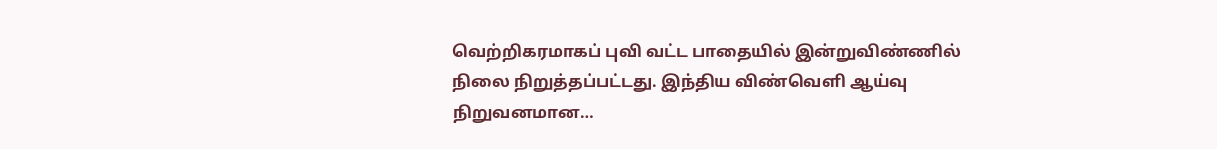வெற்றிகரமாகப் புவி வட்ட பாதையில் இன்றுவிண்ணில் நிலை நிறுத்தப்பட்டது. இந்திய விண்வெளி ஆய்வு நிறுவனமான…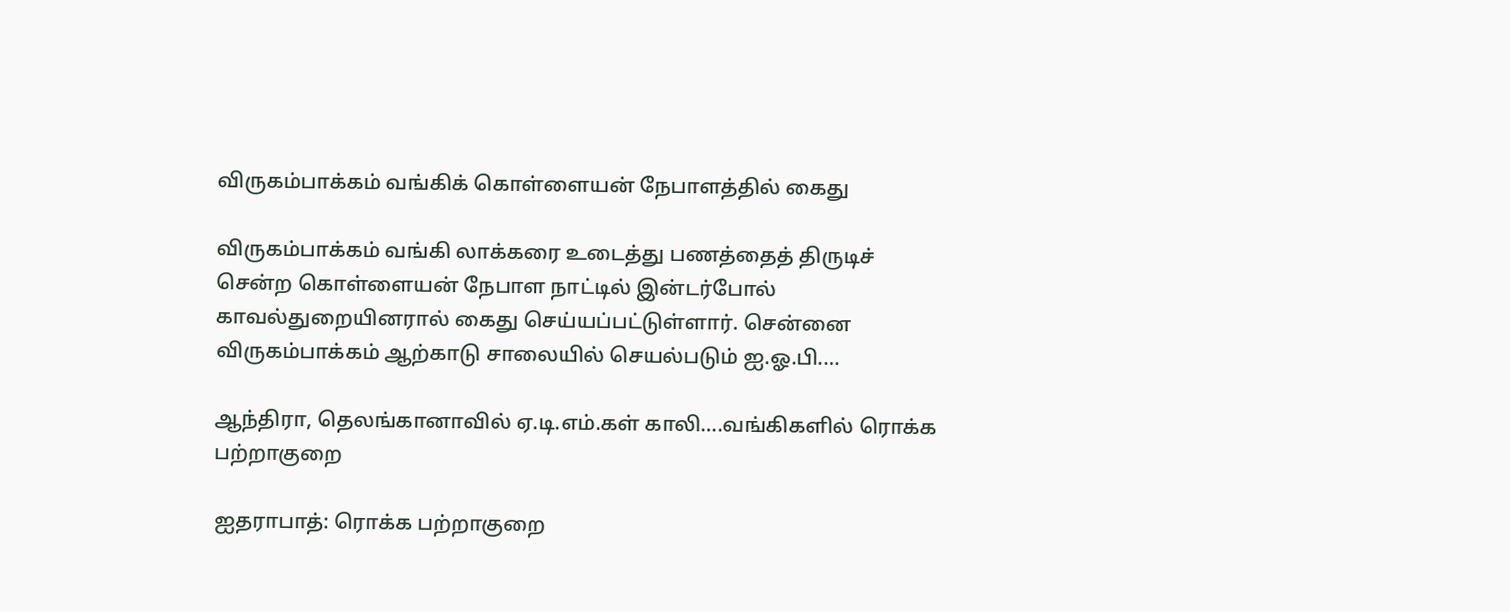விருகம்பாக்கம் வங்கிக் கொள்ளையன் நேபாளத்தில் கைது

விருகம்பாக்கம் வங்கி லாக்கரை உடைத்து பணத்தைத் திருடிச் சென்ற கொள்ளையன் நேபாள நாட்டில் இன்டர்போல் காவல்துறையினரால் கைது செய்யப்பட்டுள்ளார். சென்னை விருகம்பாக்கம் ஆற்காடு சாலையில் செயல்படும் ஐ.ஓ.பி.…

ஆந்திரா, தெலங்கானாவில் ஏ.டி.எம்.கள் காலி….வங்கிகளில் ரொக்க பற்றாகுறை

ஐதராபாத்: ரொக்க பற்றாகுறை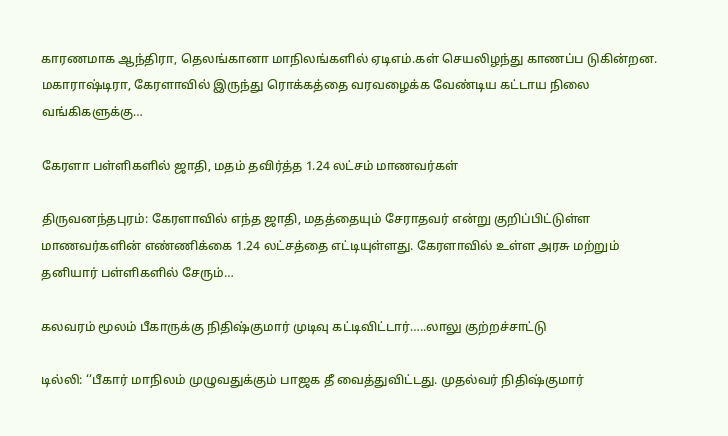காரணமாக ஆந்திரா, தெலங்கானா மாநிலங்களில் ஏடிஎம்.கள் செயலிழந்து காணப்ப டுகின்றன. மகாராஷ்டிரா, கேரளாவில் இருந்து ரொக்கத்தை வரவழைக்க வேண்டிய கட்டாய நிலை வங்கிகளுக்கு…

கேரளா பள்ளிகளில் ஜாதி, மதம் தவிர்த்த 1.24 லட்சம் மாணவர்கள்

திருவனந்தபுரம்: கேரளாவில் எந்த ஜாதி, மதத்தையும் சேராதவர் என்று குறிப்பிட்டுள்ள மாணவர்களின் எண்ணிக்கை 1.24 லட்சத்தை எட்டியுள்ளது. கேரளாவில் உள்ள அரசு மற்றும் தனியார் பள்ளிகளில் சேரும்…

கலவரம் மூலம் பீகாருக்கு நிதிஷ்குமார் முடிவு கட்டிவிட்டார்…..லாலு குற்றச்சாட்டு

டில்லி: ‘‘பீகார் மாநிலம் முழுவதுக்கும் பாஜக தீ வைத்துவிட்டது. முதல்வர் நிதிஷ்குமார்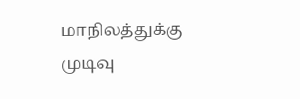மாநிலத்துக்கு முடிவு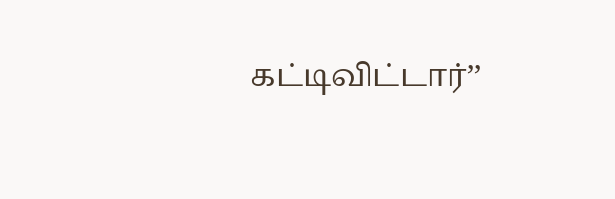கட்டிவிட்டார்’’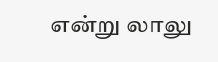என்று லாலு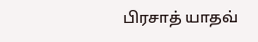பிரசாத் யாதவ்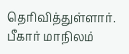தெரிவித்துள்ளார். பீகார் மாநிலம்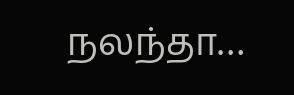நலந்தா…